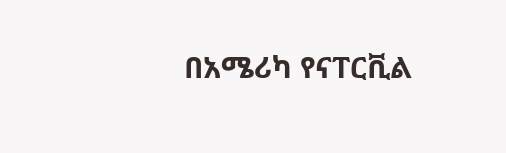በአሜሪካ የናፐርቪል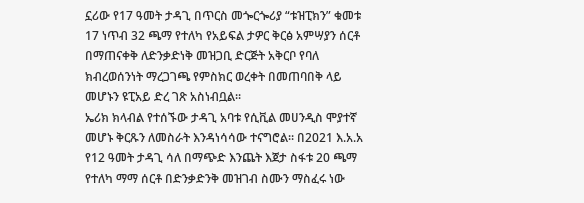ኗሪው የ17 ዓመት ታዳጊ በጥርስ መጐርጐሪያ “ቱዝፒክን” ቁመቱ 17 ነጥብ 32 ጫማ የተለካ የአይፍል ታዎር ቅርፅ አምሣያን ሰርቶ በማጠናቀቅ ለድንቃድነቅ መዝጋቢ ድርጅት አቅርቦ የባለ ክብረወሰንነት ማረጋገጫ የምስክር ወረቀት በመጠባበቅ ላይ መሆኑን ዩፒአይ ድረ ገጽ አስነብቧል፡፡
ኤሪክ ክላብል የተሰኙው ታዳጊ አባቱ የሲቪል መሀንዲስ ሞያተኛ መሆኑ ቅርጹን ለመስራት እንዳነሳሳው ተናግሮል። በ2021 እ.አ.አ የ12 ዓመት ታዳጊ ሳለ በማጭድ እንጨት እጀታ ስፋቱ 20 ጫማ የተለካ ማማ ሰርቶ በድንቃድንቅ መዝገብ ስሙን ማስፈሩ ነው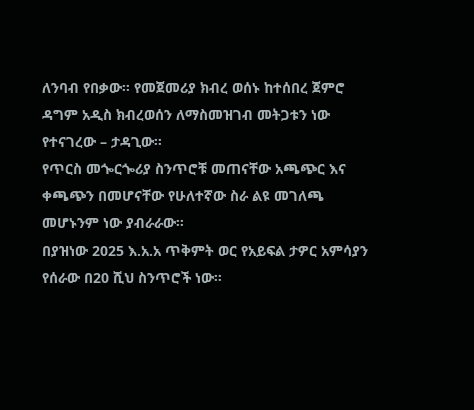ለንባብ የበቃው፡፡ የመጀመሪያ ክብረ ወሰኑ ከተሰበረ ጀምሮ ዳግም አዲስ ክብረወሰን ለማስመዝገብ መትጋቱን ነው የተናገረው – ታዳጊው፡፡
የጥርስ መጐርጐሪያ ስንጥሮቹ መጠናቸው አጫጭር እና ቀጫጭን በመሆናቸው የሁለተኛው ስራ ልዩ መገለጫ መሆኑንም ነው ያብራራው፡፡
በያዝነው 2025 እ.አ.አ ጥቅምት ወር የአይፍል ታዎር አምሳያን የሰራው በ20 ሺህ ስንጥሮች ነው።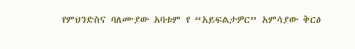የምህንድስና ባለሙያው አባቱም የ “አይፍልታዎር” አምሳያው ቅርፅ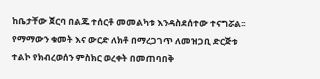ከቤታቸው ጀርባ በልጁ ተሰርቶ መመልካቱ እንዳስደሰተው ተናግሯል፡፡
የማማውን ቁመት እና ውርድ ለክቶ በማረጋገጥ ለመዝጋቢ ድርጅቱ ተልኮ የክብረወሰን ምስክር ወረቀት በመጠባበቅ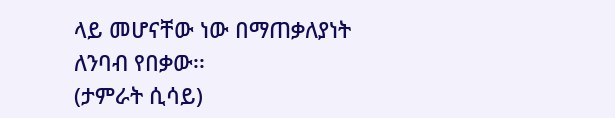ላይ መሆናቸው ነው በማጠቃለያነት ለንባብ የበቃው፡፡
(ታምራት ሲሳይ)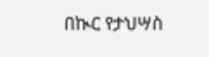በኲር የታህሣስ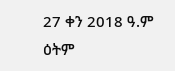27 ቀን 2018 ዓ.ም ዕትም